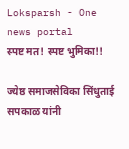Loksparsh - One news portal
स्पष्ट मत! स्पष्ट भुमिका!!

ज्येष्ठ समाजसेविका सिंधुताई सपकाळ यांनी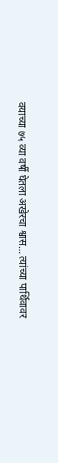वयाच्या ७५ व्या वर्षी घेतला अखेरचा श्वास… त्यांच्या पार्थिवावर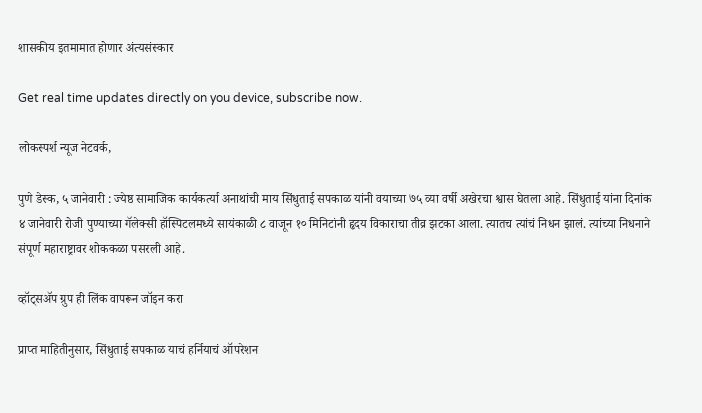शासकीय इतमामात होणार अंत्यसंस्कार

Get real time updates directly on you device, subscribe now.

लोकस्पर्श न्यूज नेटवर्क,

पुणे डेस्क, ५ जानेवारी : ज्येष्ठ सामाजिक कार्यकर्त्या अनाथांची माय सिंधुताई सपकाळ यांनी वयाच्या ७५ व्या वर्षी अखेरचा श्वास घेतला आहे. सिंधुताई यांना दिनांक ४ जानेवारी रोजी पुण्याच्या गॅलेक्सी हॉस्पिटलमध्ये सायंकाळी ८ वाजून १० मिनिटांनी हृदय विकाराचा तीव्र झटका आला. त्यातच त्यांचं निधन झालं. त्यांच्या निधनाने संपूर्ण महाराष्ट्रावर शोककळा पसरली आहे.

व्हॉट्सॲप ग्रुप ही लिंक वापरून जॉइन करा

प्राप्त माहितीनुसार, सिंधुताई सपकाळ याचं हर्नियाचं ऑपरेशन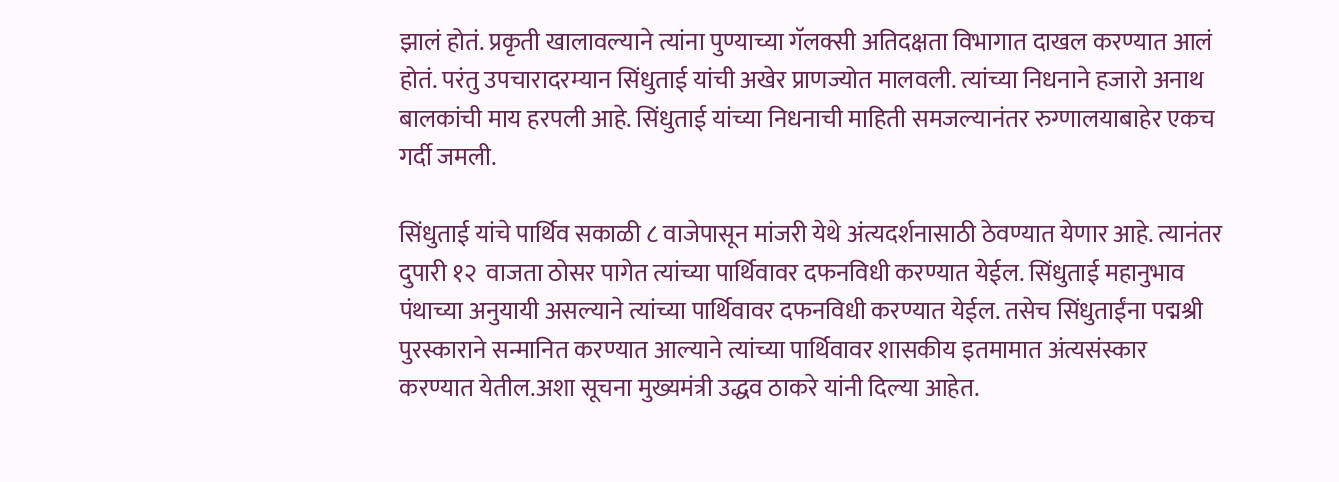झालं होतं. प्रकृती खालावल्याने त्यांना पुण्याच्या गॅलक्सी अतिदक्षता विभागात दाखल करण्यात आलं होतं. परंतु उपचारादरम्यान सिंधुताई यांची अखेर प्राणज्योत मालवली. त्यांच्या निधनाने हजारो अनाथ बालकांची माय हरपली आहे. सिंधुताई यांच्या निधनाची माहिती समजल्यानंतर रुग्णालयाबाहेर एकच गर्दी जमली.

सिंधुताई यांचे पार्थिव सकाळी ८ वाजेपासून मांजरी येथे अंत्यदर्शनासाठी ठेवण्यात येणार आहे. त्यानंतर दुपारी १२  वाजता ठोसर पागेत त्यांच्या पार्थिवावर दफनविधी करण्यात येईल. सिंधुताई महानुभाव पंथाच्या अनुयायी असल्याने त्यांच्या पार्थिवावर दफनविधी करण्यात येईल. तसेच सिंधुताईंना पद्मश्री पुरस्काराने सन्मानित करण्यात आल्याने त्यांच्या पार्थिवावर शासकीय इतमामात अंत्यसंस्कार करण्यात येतील.अशा सूचना मुख्यमंत्री उद्धव ठाकरे यांनी दिल्या आहेत.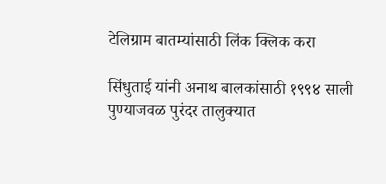टेलिग्राम बातम्यांसाठी लिंक क्लिक करा

सिंधुताई यांनी अनाथ बालकांसाठी १९९४ साली पुण्याजवळ पुरंदर तालुक्यात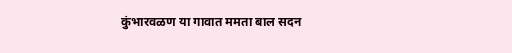कुंभारवळण या गावात ममता बाल सदन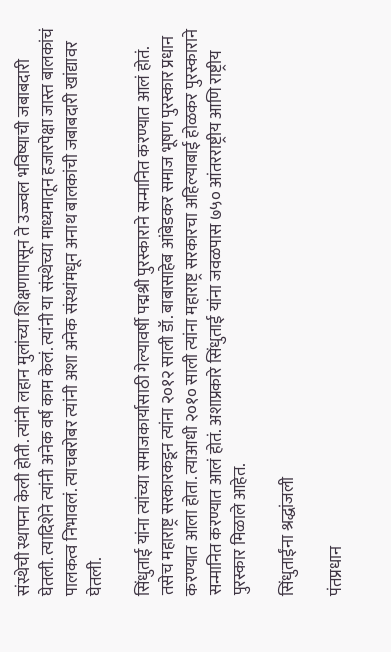संस्थेची स्थापना केली होती. त्यांनी लहान मुलांच्या शिक्षणापासून ते उज्ज्वल भविष्याची जबाबदारी घेतली. त्यादिशेने त्यांनी अनेक वर्ष काम केलं. त्यांनी या संस्थेच्या माध्यमातून हजारपेक्षा जास्त बालकांचं पालकत्व निभावलं. त्याचबरोबर त्यांनी अशा अनेक संस्थांमधून अनाथ बालकांची जबाबदारी खांद्यावर घेतली.

सिंधुताई यांना त्यांच्या समाजकार्यासाठी गेल्यावर्षी पद्मश्री पुरस्काराने सन्मानित करण्यात आलं होतं. तसेच महाराष्ट्र सरकारकडून त्यांना २०१२ साली डॉ. बाबासाहेब आंबेडकर समाज भूषण पुरस्कार प्रधान करण्यात आला होता. त्याआधी २०१० साली त्यांना महाराष्ट्र सरकारचा अहिल्याबाई होळकर पुरस्काराने सन्मानित करण्यात आलं होतं. अशाप्रकारे सिंधुताई यांना जवळपास ७५० आंतरराष्ट्रीय आणि राष्ट्रीय पुरस्कार मिळाले आहेत.

सिंधुताईंना श्रद्धांजली

पंतप्रधान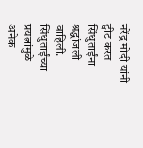नरेंद्र मोदी यांनी ट्वीट करत सिंधुताईंना श्रद्धांजली वाहिली. सिंधुताईंच्या प्रयत्नांमुळे अनेक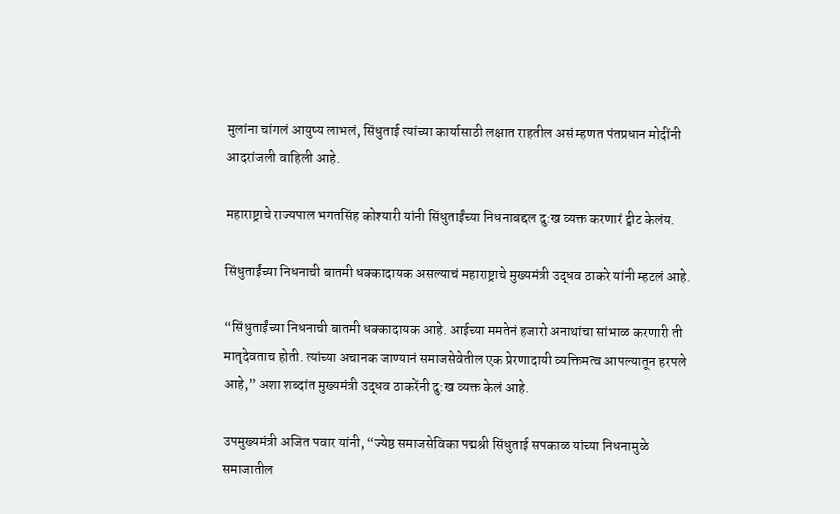मुलांना चांगलं आयुष्य लाभलं, सिंधुताई त्यांच्या कार्यासाठी लक्षात राहतील असं म्हणत पंतप्रधान मोदींनी आदरांजली वाहिली आहे.

महाराष्ट्राचे राज्यपाल भगतसिंह कोश्यारी यांनी सिंधुताईंच्या निधनाबद्दल दु:ख व्यक्त करणारं ट्वीट केलंय.

सिंधुताईंच्या निधनाची बातमी धक्कादायक असल्याचं महाराष्ट्राचे मुख्यमंत्री उद्धव ठाकरे यांनी म्हटलं आहे.

“सिंधुताईंच्या निधनाची बातमी धक्कादायक आहे. आईच्या ममतेनं हजारो अनाथांचा सांभाळ करणारी ती मातृदेवताच होती. त्यांच्या अचानक जाण्यानं समाजसेवेतील एक प्रेरणादायी व्यक्तिमत्व आपल्यातून हरपले आहे,” अशा शब्दांत मुख्यमंत्री उद्धव ठाकरेंनी दु:ख व्यक्त केलं आहे.

उपमुख्यमंत्री अजित पवार यांनी, “ज्येष्ठ समाजसेविका पद्मश्री सिंधुताई सपकाळ यांच्या निधनामुळे समाजातील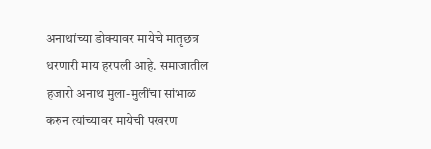अनाथांच्या डोक्यावर मायेचे मातृछत्र धरणारी माय हरपली आहे. समाजातील हजारो अनाथ मुला-मुलींचा सांभाळ करुन त्यांच्यावर मायेची पखरण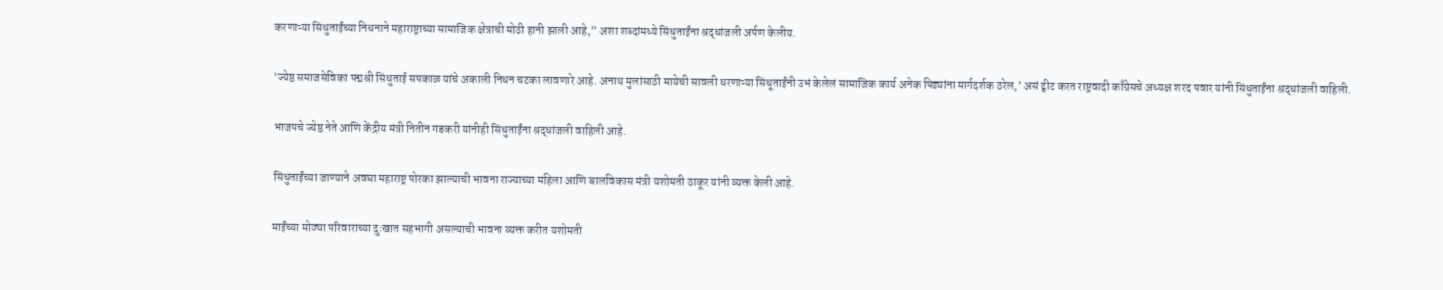करणाऱ्या सिंधुताईंच्या निधनाने महाराष्ट्राच्या सामाजिक क्षेत्राची मोठी हानी झाली आहे,” अशा शब्दांमध्ये सिंधुताईंना श्रद्धांजली अर्पण केलीय.

‘ज्येष्ठ समाजसेविका पद्मश्री सिंधुताई सपकाळ यांचे अकाली निधन चटका लावणारे आहे. अनाथ मुलांसाठी मायेची सावली धरणाऱ्या सिंधूताईंनी उभं केलेलं सामाजिक कार्य अनेक पिढ्यांना मार्गदर्शक ठरेल,’ असं ट्वीट करत राष्ट्रवादी काँग्रेसचे अध्यक्ष शरद पवार यांनी सिंधुताईंना श्रद्धांजली वाहिली.

भाजपचे ज्येष्ठ नेते आणि केंद्रीय मंत्री नितीन गडकरी यांनीही सिंधुताईंना श्रद्धांजली वाहिली आहे.

सिंधुताईंच्या जाण्याने अवघा महाराष्ट्र पोरका झाल्याची भावना राज्याच्या महिला आणि बालविकास मंत्री यशोमती ठाकूर यांनी व्यक्त केली आहे.

माईंच्या मोठ्या परिवाराच्या दुःखात सहभागी असल्याची भावना व्यक्त करीत यशोमती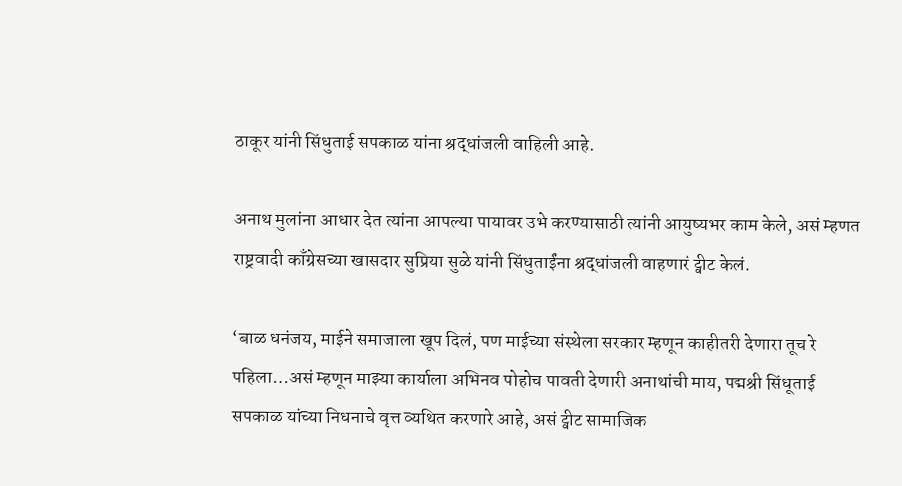ठाकूर यांनी सिंधुताई सपकाळ यांना श्रद्धांजली वाहिली आहे.

अनाथ मुलांना आधार देत त्यांना आपल्या पायावर उभे करण्यासाठी त्यांनी आयुष्यभर काम केले, असं म्हणत राष्ट्रवादी काँग्रेसच्या खासदार सुप्रिया सुळे यांनी सिंधुताईंना श्रद्धांजली वाहणारं ट्वीट केलं.

‘बाळ धनंजय, माईने समाजाला खूप दिलं, पण माईच्या संस्थेला सरकार म्हणून काहीतरी देणारा तूच रे पहिला…असं म्हणून माझ्या कार्याला अभिनव पोहोच पावती देणारी अनाथांची माय, पद्मश्री सिंधूताई सपकाळ यांच्या निधनाचे वृत्त व्यथित करणारे आहे, असं ट्वीट सामाजिक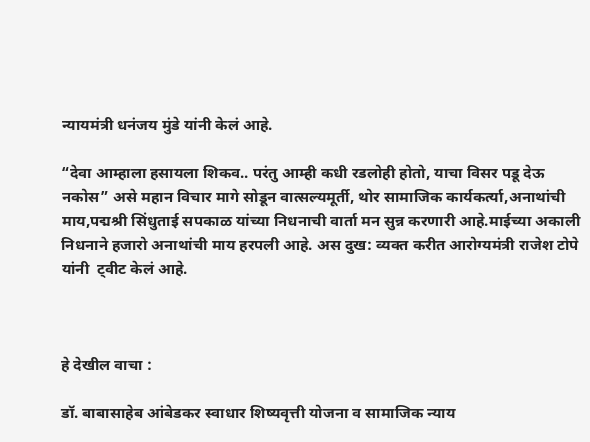न्यायमंत्री धनंजय मुंडे यांनी केलं आहे.

“देवा आम्हाला हसायला शिकव.. परंतु आम्ही कधी रडलोही होतो, याचा विसर पडू देऊ नकोस” असे महान विचार मागे सोडून वात्सल्यमूर्ती, थोर सामाजिक कार्यकर्त्या,अनाथांची माय,पद्मश्री सिंधुताई सपकाळ यांच्या निधनाची वार्ता मन सुन्न करणारी आहे.माईच्या अकाली निधनाने हजारो अनाथांची माय हरपली आहे. अस दुख: व्यक्त करीत आरोग्यमंत्री राजेश टोपे यांनी  ट्वीट केलं आहे.



हे देखील वाचा :

डॉ. बाबासाहेब आंबेडकर स्वाधार शिष्यवृत्ती योजना व सामाजिक न्याय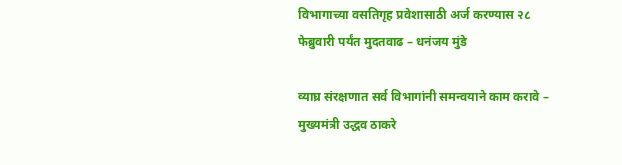विभागाच्या वसतिगृह प्रवेशासाठी अर्ज करण्यास २८ फेब्रुवारी पर्यंत मुदतवाढ – धनंजय मुंडे

व्याघ्र संरक्षणात सर्व विभागांनी समन्वयाने काम करावे – मुख्यमंत्री उद्धव ठाकरे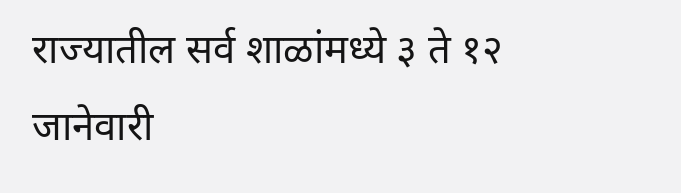राज्यातील सर्व शाळांमध्ये ३ ते १२ जानेवारी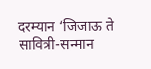दरम्यान ‘जिजाऊ ते सावित्री-सन्मान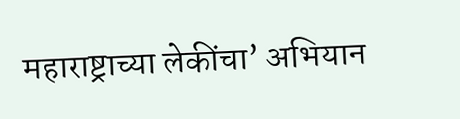महाराष्ट्राच्या लेकींचा’ अभियान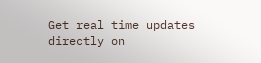Get real time updates directly on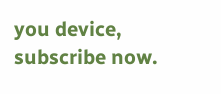you device, subscribe now.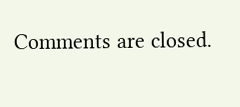Comments are closed.